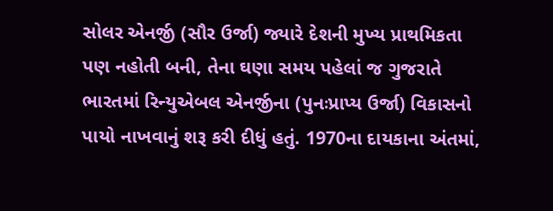સોલર એનર્જી (સૌર ઉર્જા) જ્યારે દેશની મુખ્ય પ્રાથમિકતા પણ નહોતી બની, તેના ઘણા સમય પહેલાં જ ગુજરાતે ભારતમાં રિન્યુએબલ એનર્જીના (પુનઃપ્રાપ્ય ઉર્જા) વિકાસનો પાયો નાખવાનું શરૂ કરી દીધું હતું. 1970ના દાયકાના અંતમાં,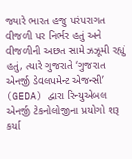જ્યારે ભારત હજુ પરંપરાગત વીજળી પર નિર્ભર હતું અને વીજળીની અછત સામે ઝઝૂમી રહ્યું હતું, ત્યારે ગુજરાતે ‘ગુજરાત એનર્જી ડેવલપમેન્ટ એજન્સી’ (GEDA) દ્વારા રિન્યુએબલ એનર્જી ટેકનોલોજીના પ્રયોગો શરૂ કર્યા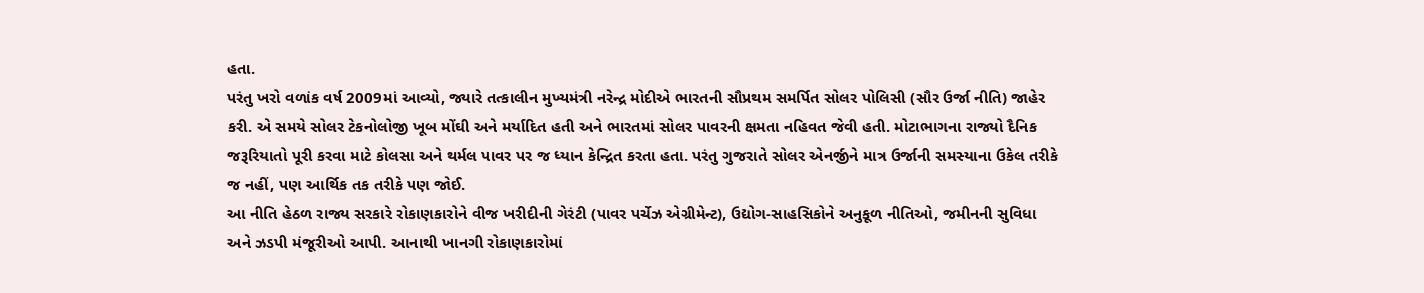હતા.
પરંતુ ખરો વળાંક વર્ષ 2009માં આવ્યો, જ્યારે તત્કાલીન મુખ્યમંત્રી નરેન્દ્ર મોદીએ ભારતની સૌપ્રથમ સમર્પિત સોલર પોલિસી (સૌર ઉર્જા નીતિ) જાહેર કરી. એ સમયે સોલર ટેકનોલોજી ખૂબ મોંઘી અને મર્યાદિત હતી અને ભારતમાં સોલર પાવરની ક્ષમતા નહિવત જેવી હતી. મોટાભાગના રાજ્યો દૈનિક જરૂરિયાતો પૂરી કરવા માટે કોલસા અને થર્મલ પાવર પર જ ધ્યાન કેન્દ્રિત કરતા હતા. પરંતુ ગુજરાતે સોલર એનર્જીને માત્ર ઉર્જાની સમસ્યાના ઉકેલ તરીકે જ નહીં, પણ આર્થિક તક તરીકે પણ જોઈ.
આ નીતિ હેઠળ રાજ્ય સરકારે રોકાણકારોને વીજ ખરીદીની ગેરંટી (પાવર પર્ચેઝ એગ્રીમેન્ટ), ઉદ્યોગ-સાહસિકોને અનુકૂળ નીતિઓ, જમીનની સુવિધા અને ઝડપી મંજૂરીઓ આપી. આનાથી ખાનગી રોકાણકારોમાં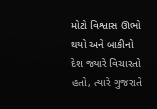મોટો વિશ્વાસ ઊભો થયો અને બાકીનો દેશ જ્યારે વિચારતો હતો, ત્યારે ગુજરાતે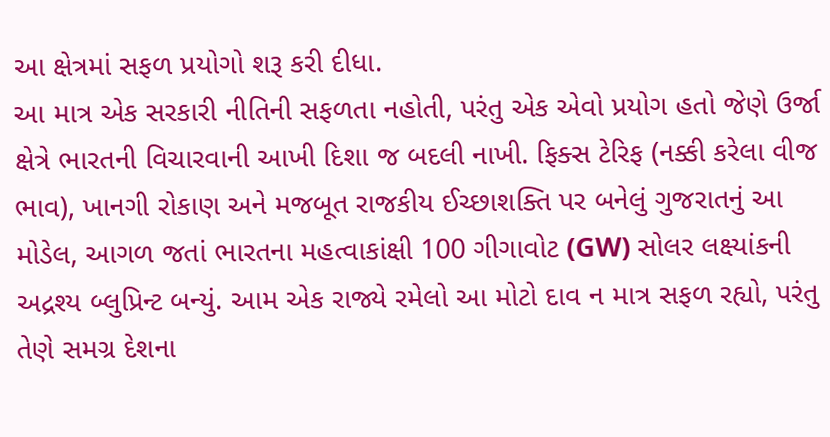આ ક્ષેત્રમાં સફળ પ્રયોગો શરૂ કરી દીધા.
આ માત્ર એક સરકારી નીતિની સફળતા નહોતી, પરંતુ એક એવો પ્રયોગ હતો જેણે ઉર્જા ક્ષેત્રે ભારતની વિચારવાની આખી દિશા જ બદલી નાખી. ફિક્સ ટેરિફ (નક્કી કરેલા વીજ ભાવ), ખાનગી રોકાણ અને મજબૂત રાજકીય ઈચ્છાશક્તિ પર બનેલું ગુજરાતનું આ મોડેલ, આગળ જતાં ભારતના મહત્વાકાંક્ષી 100 ગીગાવોટ (GW) સોલર લક્ષ્યાંકની અદ્રશ્ય બ્લુપ્રિન્ટ બન્યું. આમ એક રાજ્યે રમેલો આ મોટો દાવ ન માત્ર સફળ રહ્યો, પરંતુ તેણે સમગ્ર દેશના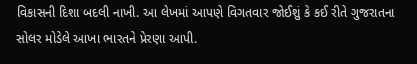વિકાસની દિશા બદલી નાખી. આ લેખમાં આપણે વિગતવાર જોઈશું કે કઈ રીતે ગુજરાતના સોલર મોડેલે આખા ભારતને પ્રેરણા આપી.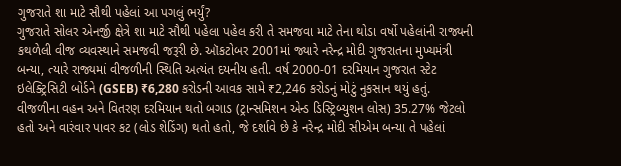ગુજરાતે શા માટે સૌથી પહેલાં આ પગલું ભર્યું?
ગુજરાતે સોલર એનર્જી ક્ષેત્રે શા માટે સૌથી પહેલા પહેલ કરી તે સમજવા માટે તેના થોડા વર્ષો પહેલાંની રાજ્યની કથળેલી વીજ વ્યવસ્થાને સમજવી જરૂરી છે. ઑકટોબર 2001માં જ્યારે નરેન્દ્ર મોદી ગુજરાતના મુખ્યમંત્રી બન્યા, ત્યારે રાજ્યમાં વીજળીની સ્થિતિ અત્યંત દયનીય હતી. વર્ષ 2000-01 દરમિયાન ગુજરાત સ્ટેટ ઇલેક્ટ્રિસિટી બોર્ડને (GSEB) ₹6,280 કરોડની આવક સામે ₹2,246 કરોડનું મોટું નુકસાન થયું હતું. વીજળીના વહન અને વિતરણ દરમિયાન થતો બગાડ (ટ્રાન્સમિશન એન્ડ ડિસ્ટ્રિબ્યુશન લોસ) 35.27% જેટલો હતો અને વારંવાર પાવર કટ (લોડ શેડિંગ) થતો હતો, જે દર્શાવે છે કે નરેન્દ્ર મોદી સીએમ બન્યા તે પહેલાં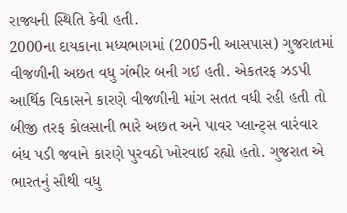રાજ્યની સ્થિતિ કેવી હતી.
2000ના દાયકાના મધ્યભાગમાં (2005ની આસપાસ) ગુજરાતમાં વીજળીની અછત વધુ ગંભીર બની ગઈ હતી. એકતરફ ઝડપી આર્થિક વિકાસને કારણે વીજળીની માંગ સતત વધી રહી હતી તો બીજી તરફ કોલસાની ભારે અછત અને પાવર પ્લાન્ટ્સ વારંવાર બંધ પડી જવાને કારણે પુરવઠો ખોરવાઈ રહ્યો હતો. ગુજરાત એ ભારતનું સૌથી વધુ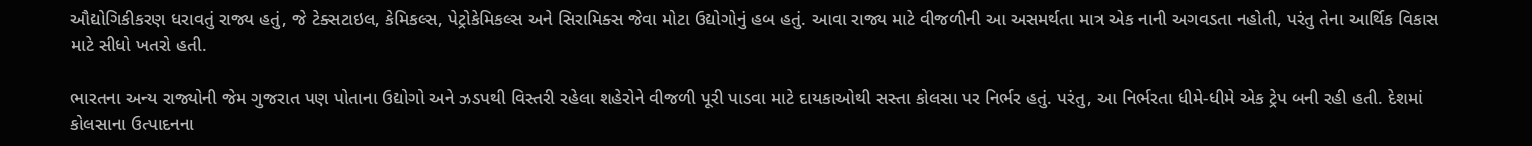ઔદ્યોગિકીકરણ ધરાવતું રાજ્ય હતું, જે ટેક્સટાઇલ, કેમિકલ્સ, પેટ્રોકેમિકલ્સ અને સિરામિક્સ જેવા મોટા ઉદ્યોગોનું હબ હતું. આવા રાજ્ય માટે વીજળીની આ અસમર્થતા માત્ર એક નાની અગવડતા નહોતી, પરંતુ તેના આર્થિક વિકાસ માટે સીધો ખતરો હતી.

ભારતના અન્ય રાજ્યોની જેમ ગુજરાત પણ પોતાના ઉદ્યોગો અને ઝડપથી વિસ્તરી રહેલા શહેરોને વીજળી પૂરી પાડવા માટે દાયકાઓથી સસ્તા કોલસા પર નિર્ભર હતું. પરંતુ, આ નિર્ભરતા ધીમે-ધીમે એક ટ્રેપ બની રહી હતી. દેશમાં કોલસાના ઉત્પાદનના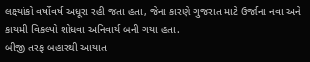લક્ષ્યાંકો વર્ષોવર્ષ અધૂરા રહી જતા હતા, જેના કારણે ગુજરાત માટે ઉર્જાના નવા અને કાયમી વિકલ્પો શોધવા અનિવાર્ય બની ગયા હતા.
બીજી તરફ બહારથી આયાત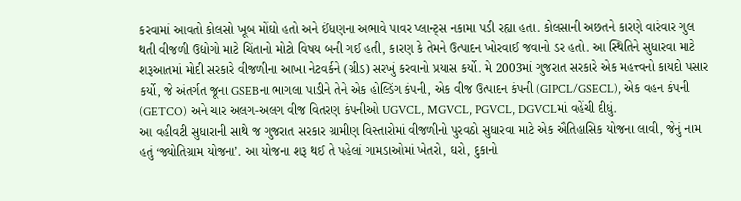કરવામાં આવતો કોલસો ખૂબ મોંઘો હતો અને ઈંધણના અભાવે પાવર પ્લાન્ટ્સ નકામા પડી રહ્યા હતા. કોલસાની અછતને કારણે વારંવાર ગુલ થતી વીજળી ઉદ્યોગો માટે ચિંતાનો મોટો વિષય બની ગઈ હતી, કારણ કે તેમને ઉત્પાદન ખોરવાઈ જવાનો ડર હતો. આ સ્થિતિને સુધારવા માટે શરૂઆતમાં મોદી સરકારે વીજળીના આખા નેટવર્કને (ગ્રીડ) સરખું કરવાનો પ્રયાસ કર્યો. મે 2003માં ગુજરાત સરકારે એક મહત્ત્વનો કાયદો પસાર કર્યો, જે અંતર્ગત જૂના GSEBના ભાગલા પાડીને તેને એક હોલ્ડિંગ કંપની, એક વીજ ઉત્પાદન કંપની (GIPCL/GSECL), એક વહન કંપની (GETCO) અને ચાર અલગ-અલગ વીજ વિતરણ કંપનીઓ UGVCL, MGVCL, PGVCL, DGVCLમાં વહેંચી દીધું.
આ વહીવટી સુધારાની સાથે જ ગુજરાત સરકાર ગ્રામીણ વિસ્તારોમાં વીજળીનો પુરવઠો સુધારવા માટે એક ઐતિહાસિક યોજના લાવી, જેનું નામ હતું ‘જ્યોતિગ્રામ યોજના’. આ યોજના શરૂ થઈ તે પહેલાં ગામડાઓમાં ખેતરો, ઘરો, દુકાનો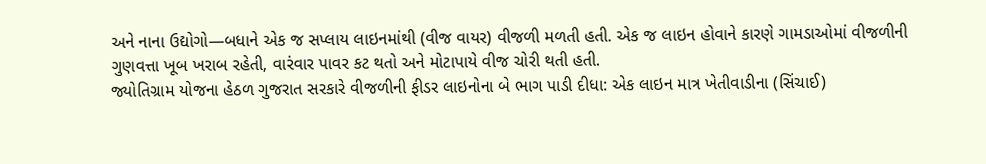અને નાના ઉદ્યોગો—બધાને એક જ સપ્લાય લાઇનમાંથી (વીજ વાયર) વીજળી મળતી હતી. એક જ લાઇન હોવાને કારણે ગામડાઓમાં વીજળીની ગુણવત્તા ખૂબ ખરાબ રહેતી, વારંવાર પાવર કટ થતો અને મોટાપાયે વીજ ચોરી થતી હતી.
જ્યોતિગ્રામ યોજના હેઠળ ગુજરાત સરકારે વીજળીની ફીડર લાઇનોના બે ભાગ પાડી દીધા: એક લાઇન માત્ર ખેતીવાડીના (સિંચાઈ)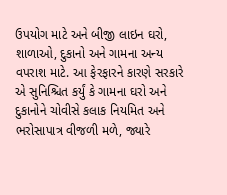ઉપયોગ માટે અને બીજી લાઇન ઘરો, શાળાઓ, દુકાનો અને ગામના અન્ય વપરાશ માટે. આ ફેરફારને કારણે સરકારે એ સુનિશ્ચિત કર્યું કે ગામના ઘરો અને દુકાનોને ચોવીસે કલાક નિયમિત અને ભરોસાપાત્ર વીજળી મળે, જ્યારે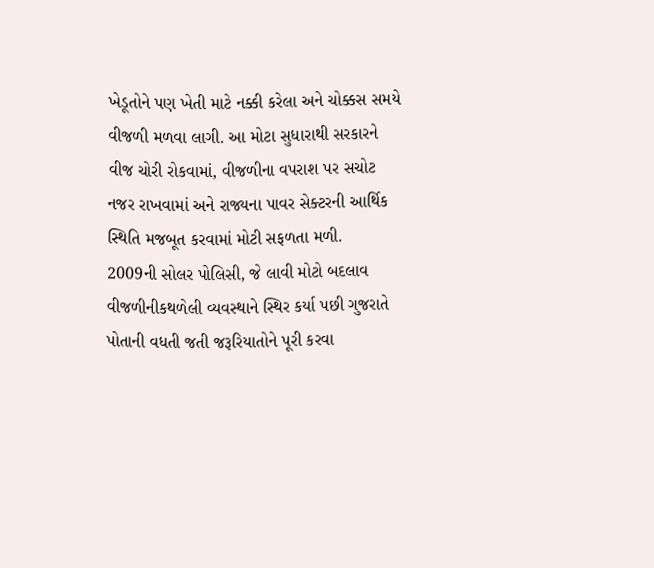ખેડૂતોને પણ ખેતી માટે નક્કી કરેલા અને ચોક્કસ સમયે વીજળી મળવા લાગી. આ મોટા સુધારાથી સરકારને વીજ ચોરી રોકવામાં, વીજળીના વપરાશ પર સચોટ નજર રાખવામાં અને રાજ્યના પાવર સેક્ટરની આર્થિક સ્થિતિ મજબૂત કરવામાં મોટી સફળતા મળી.
2009ની સોલર પોલિસી, જે લાવી મોટો બદલાવ
વીજળીનીકથળેલી વ્યવસ્થાને સ્થિર કર્યા પછી ગુજરાતે પોતાની વધતી જતી જરૂરિયાતોને પૂરી કરવા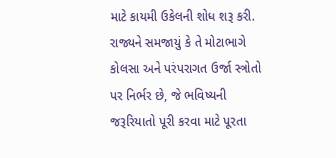માટે કાયમી ઉકેલની શોધ શરૂ કરી. રાજ્યને સમજાયું કે તે મોટાભાગે કોલસા અને પરંપરાગત ઉર્જા સ્ત્રોતો પર નિર્ભર છે, જે ભવિષ્યની જરૂરિયાતો પૂરી કરવા માટે પૂરતા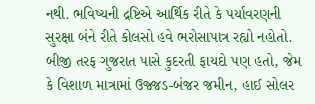નથી. ભવિષ્યની દ્રષ્ટિએ આર્થિક રીતે કે પર્યાવરણની સુરક્ષા બંને રીતે કોલસો હવે ભરોસાપાત્ર રહ્યો નહોતો. બીજી તરફ ગુજરાત પાસે કુદરતી ફાયદો પણ હતો, જેમ કે વિશાળ માત્રામાં ઉજ્જડ-બંજર જમીન, હાઈ સોલર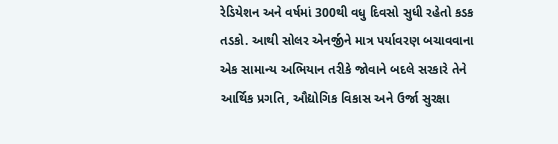રેડિયેશન અને વર્ષમાં 300થી વધુ દિવસો સુધી રહેતો કડક તડકો. આથી સોલર એનર્જીને માત્ર પર્યાવરણ બચાવવાના એક સામાન્ય અભિયાન તરીકે જોવાને બદલે સરકારે તેને આર્થિક પ્રગતિ, ઔદ્યોગિક વિકાસ અને ઉર્જા સુરક્ષા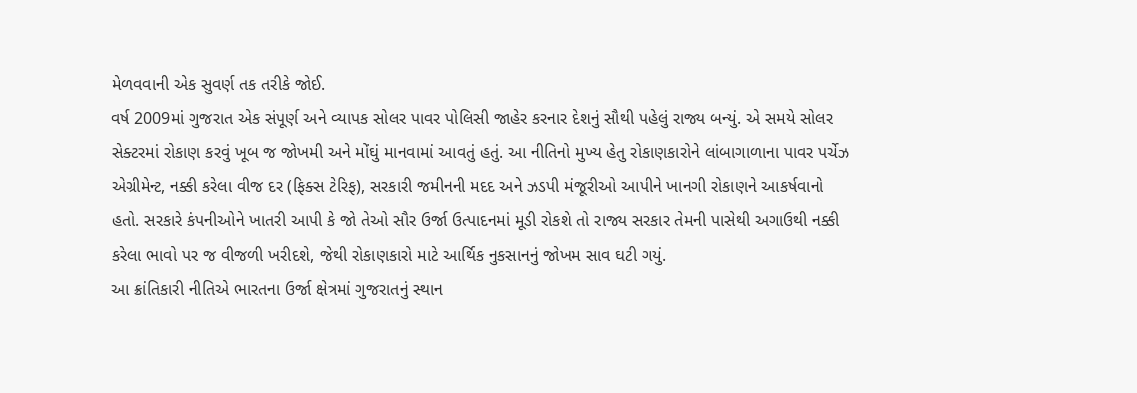મેળવવાની એક સુવર્ણ તક તરીકે જોઈ.
વર્ષ 2009માં ગુજરાત એક સંપૂર્ણ અને વ્યાપક સોલર પાવર પોલિસી જાહેર કરનાર દેશનું સૌથી પહેલું રાજ્ય બન્યું. એ સમયે સોલર સેક્ટરમાં રોકાણ કરવું ખૂબ જ જોખમી અને મોંઘું માનવામાં આવતું હતું. આ નીતિનો મુખ્ય હેતુ રોકાણકારોને લાંબાગાળાના પાવર પર્ચેઝ એગ્રીમેન્ટ, નક્કી કરેલા વીજ દર (ફિક્સ ટેરિફ), સરકારી જમીનની મદદ અને ઝડપી મંજૂરીઓ આપીને ખાનગી રોકાણને આકર્ષવાનો હતો. સરકારે કંપનીઓને ખાતરી આપી કે જો તેઓ સૌર ઉર્જા ઉત્પાદનમાં મૂડી રોકશે તો રાજ્ય સરકાર તેમની પાસેથી અગાઉથી નક્કી કરેલા ભાવો પર જ વીજળી ખરીદશે, જેથી રોકાણકારો માટે આર્થિક નુકસાનનું જોખમ સાવ ઘટી ગયું.
આ ક્રાંતિકારી નીતિએ ભારતના ઉર્જા ક્ષેત્રમાં ગુજરાતનું સ્થાન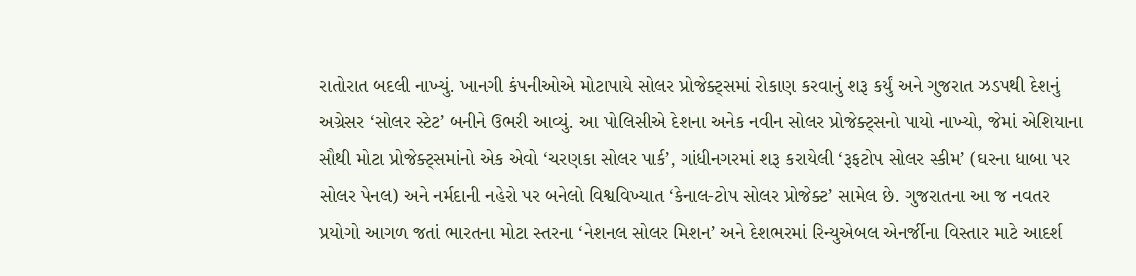રાતોરાત બદલી નાખ્યું. ખાનગી કંપનીઓએ મોટાપાયે સોલર પ્રોજેક્ટ્સમાં રોકાણ કરવાનું શરૂ કર્યું અને ગુજરાત ઝડપથી દેશનું અગ્રેસર ‘સોલર સ્ટેટ’ બનીને ઉભરી આવ્યું. આ પોલિસીએ દેશના અનેક નવીન સોલર પ્રોજેક્ટ્સનો પાયો નાખ્યો, જેમાં એશિયાના સૌથી મોટા પ્રોજેક્ટ્સમાંનો એક એવો ‘ચરણકા સોલર પાર્ક’, ગાંધીનગરમાં શરૂ કરાયેલી ‘રૂફટોપ સોલર સ્કીમ’ (ઘરના ધાબા પર સોલર પેનલ) અને નર્મદાની નહેરો પર બનેલો વિશ્વવિખ્યાત ‘કેનાલ-ટોપ સોલર પ્રોજેક્ટ’ સામેલ છે. ગુજરાતના આ જ નવતર પ્રયોગો આગળ જતાં ભારતના મોટા સ્તરના ‘નેશનલ સોલર મિશન’ અને દેશભરમાં રિન્યુએબલ એનર્જીના વિસ્તાર માટે આદર્શ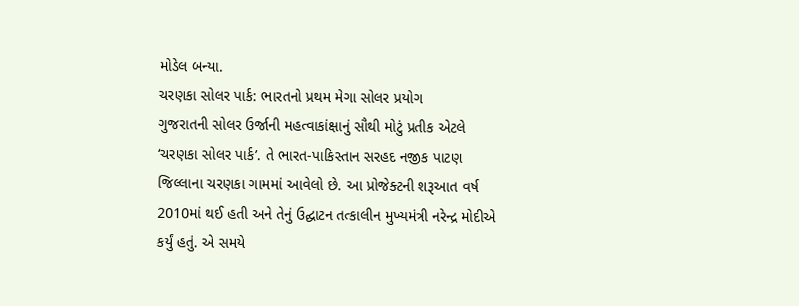મોડેલ બન્યા.
ચરણકા સોલર પાર્ક: ભારતનો પ્રથમ મેગા સોલર પ્રયોગ
ગુજરાતની સોલર ઉર્જાની મહત્વાકાંક્ષાનું સૌથી મોટું પ્રતીક એટલે ‘ચરણકા સોલર પાર્ક’. તે ભારત-પાકિસ્તાન સરહદ નજીક પાટણ જિલ્લાના ચરણકા ગામમાં આવેલો છે. આ પ્રોજેક્ટની શરૂઆત વર્ષ 2010માં થઈ હતી અને તેનું ઉદ્ઘાટન તત્કાલીન મુખ્યમંત્રી નરેન્દ્ર મોદીએ કર્યું હતું. એ સમયે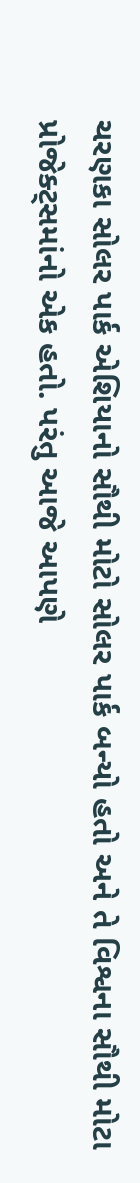ચરણકા સોલર પાર્ક એશિયાનો સૌથી મોટો સોલર પાર્ક બન્યો હતો અને તે વિશ્વના સૌથી મોટા પ્રોજેક્ટ્સમાંનો એક હતો. પરંતુ આજે આપણે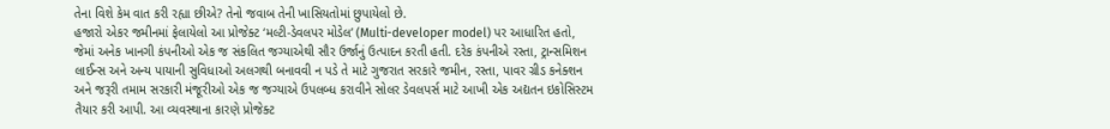તેના વિશે કેમ વાત કરી રહ્યા છીએ? તેનો જવાબ તેની ખાસિયતોમાં છુપાયેલો છે.
હજારો એકર જમીનમાં ફેલાયેલો આ પ્રોજેક્ટ ‘મલ્ટી-ડેવલપર મોડેલ’ (Multi-developer model) પર આધારિત હતો, જેમાં અનેક ખાનગી કંપનીઓ એક જ સંકલિત જગ્યાએથી સૌર ઉર્જાનું ઉત્પાદન કરતી હતી. દરેક કંપનીએ રસ્તા, ટ્રાન્સમિશન લાઈન્સ અને અન્ય પાયાની સુવિધાઓ અલગથી બનાવવી ન પડે તે માટે ગુજરાત સરકારે જમીન, રસ્તા, પાવર ગ્રીડ કનેક્શન અને જરૂરી તમામ સરકારી મંજૂરીઓ એક જ જગ્યાએ ઉપલબ્ધ કરાવીને સોલર ડેવલપર્સ માટે આખી એક અદ્યતન ઇકોસિસ્ટમ તૈયાર કરી આપી. આ વ્યવસ્થાના કારણે પ્રોજેક્ટ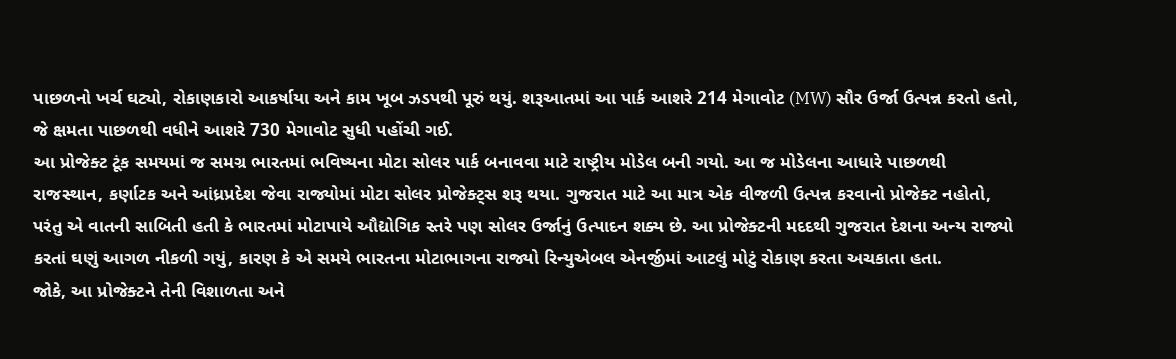પાછળનો ખર્ચ ઘટ્યો, રોકાણકારો આકર્ષાયા અને કામ ખૂબ ઝડપથી પૂરું થયું. શરૂઆતમાં આ પાર્ક આશરે 214 મેગાવોટ (MW) સૌર ઉર્જા ઉત્પન્ન કરતો હતો, જે ક્ષમતા પાછળથી વધીને આશરે 730 મેગાવોટ સુધી પહોંચી ગઈ.
આ પ્રોજેક્ટ ટૂંક સમયમાં જ સમગ્ર ભારતમાં ભવિષ્યના મોટા સોલર પાર્ક બનાવવા માટે રાષ્ટ્રીય મોડેલ બની ગયો. આ જ મોડેલના આધારે પાછળથી રાજસ્થાન, કર્ણાટક અને આંધ્રપ્રદેશ જેવા રાજ્યોમાં મોટા સોલર પ્રોજેક્ટ્સ શરૂ થયા. ગુજરાત માટે આ માત્ર એક વીજળી ઉત્પન્ન કરવાનો પ્રોજેક્ટ નહોતો, પરંતુ એ વાતની સાબિતી હતી કે ભારતમાં મોટાપાયે ઔદ્યોગિક સ્તરે પણ સોલર ઉર્જાનું ઉત્પાદન શક્ય છે. આ પ્રોજેક્ટની મદદથી ગુજરાત દેશના અન્ય રાજ્યો કરતાં ઘણું આગળ નીકળી ગયું, કારણ કે એ સમયે ભારતના મોટાભાગના રાજ્યો રિન્યુએબલ એનર્જીમાં આટલું મોટું રોકાણ કરતા અચકાતા હતા.
જોકે, આ પ્રોજેક્ટને તેની વિશાળતા અને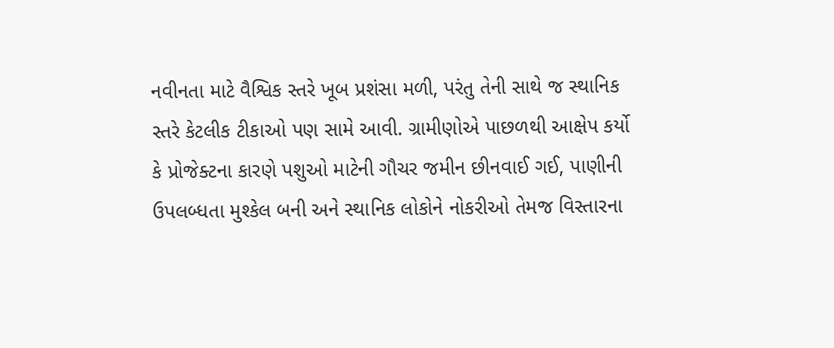નવીનતા માટે વૈશ્વિક સ્તરે ખૂબ પ્રશંસા મળી, પરંતુ તેની સાથે જ સ્થાનિક સ્તરે કેટલીક ટીકાઓ પણ સામે આવી. ગ્રામીણોએ પાછળથી આક્ષેપ કર્યો કે પ્રોજેક્ટના કારણે પશુઓ માટેની ગૌચર જમીન છીનવાઈ ગઈ, પાણીની ઉપલબ્ધતા મુશ્કેલ બની અને સ્થાનિક લોકોને નોકરીઓ તેમજ વિસ્તારના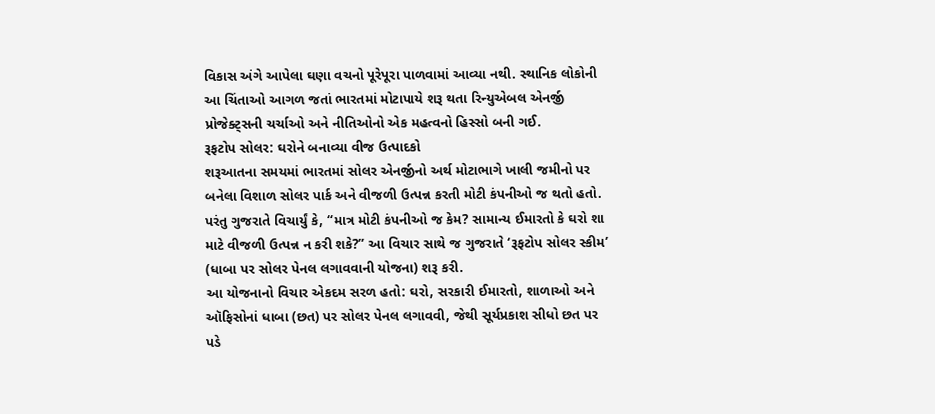વિકાસ અંગે આપેલા ઘણા વચનો પૂરેપૂરા પાળવામાં આવ્યા નથી. સ્થાનિક લોકોની આ ચિંતાઓ આગળ જતાં ભારતમાં મોટાપાયે શરૂ થતા રિન્યુએબલ એનર્જી પ્રોજેક્ટ્સની ચર્ચાઓ અને નીતિઓનો એક મહત્વનો હિસ્સો બની ગઈ.
રૂફટોપ સોલર: ઘરોને બનાવ્યા વીજ ઉત્પાદકો
શરૂઆતના સમયમાં ભારતમાં સોલર એનર્જીનો અર્થ મોટાભાગે ખાલી જમીનો પર બનેલા વિશાળ સોલર પાર્ક અને વીજળી ઉત્પન્ન કરતી મોટી કંપનીઓ જ થતો હતો. પરંતુ ગુજરાતે વિચાર્યું કે, “માત્ર મોટી કંપનીઓ જ કેમ? સામાન્ય ઈમારતો કે ઘરો શા માટે વીજળી ઉત્પન્ન ન કરી શકે?” આ વિચાર સાથે જ ગુજરાતે ‘રૂફટોપ સોલર સ્કીમ’ (ધાબા પર સોલર પેનલ લગાવવાની યોજના) શરૂ કરી.
આ યોજનાનો વિચાર એકદમ સરળ હતો: ઘરો, સરકારી ઈમારતો, શાળાઓ અને ઑફિસોનાં ધાબા (છત) પર સોલર પેનલ લગાવવી, જેથી સૂર્યપ્રકાશ સીધો છત પર પડે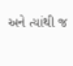અને ત્યાંથી જ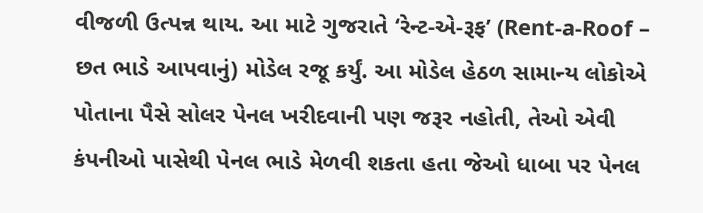વીજળી ઉત્પન્ન થાય. આ માટે ગુજરાતે ‘રેન્ટ-એ-રૂફ’ (Rent-a-Roof – છત ભાડે આપવાનું) મોડેલ રજૂ કર્યું. આ મોડેલ હેઠળ સામાન્ય લોકોએ પોતાના પૈસે સોલર પેનલ ખરીદવાની પણ જરૂર નહોતી, તેઓ એવી કંપનીઓ પાસેથી પેનલ ભાડે મેળવી શકતા હતા જેઓ ધાબા પર પેનલ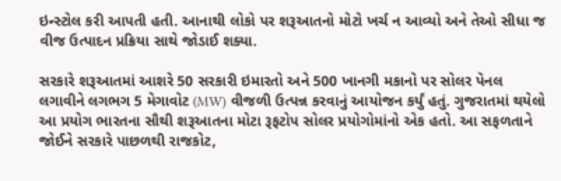ઇન્સ્ટોલ કરી આપતી હતી. આનાથી લોકો પર શરૂઆતનો મોટો ખર્ચ ન આવ્યો અને તેઓ સીધા જ વીજ ઉત્પાદન પ્રક્રિયા સાથે જોડાઈ શક્યા.

સરકારે શરૂઆતમાં આશરે 50 સરકારી ઇમારતો અને 500 ખાનગી મકાનો પર સોલર પેનલ લગાવીને લગભગ 5 મેગાવોટ (MW) વીજળી ઉત્પન્ન કરવાનું આયોજન કર્યું હતું. ગુજરાતમાં થયેલો આ પ્રયોગ ભારતના સૌથી શરૂઆતના મોટા રૂફટોપ સોલર પ્રયોગોમાંનો એક હતો. આ સફળતાને જોઈને સરકારે પાછળથી રાજકોટ,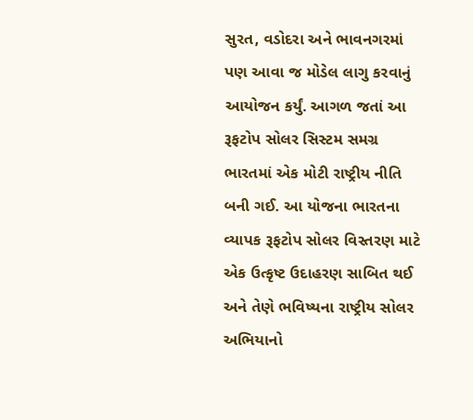સુરત, વડોદરા અને ભાવનગરમાં પણ આવા જ મોડેલ લાગુ કરવાનું આયોજન કર્યું. આગળ જતાં આ રૂફટોપ સોલર સિસ્ટમ સમગ્ર ભારતમાં એક મોટી રાષ્ટ્રીય નીતિ બની ગઈ. આ યોજના ભારતના વ્યાપક રૂફટોપ સોલર વિસ્તરણ માટે એક ઉત્કૃષ્ટ ઉદાહરણ સાબિત થઈ અને તેણે ભવિષ્યના રાષ્ટ્રીય સોલર અભિયાનો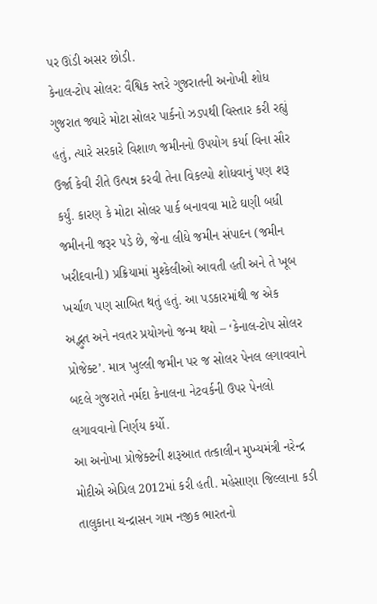પર ઊંડી અસર છોડી.
કેનાલ-ટોપ સોલર: વૈશ્વિક સ્તરે ગુજરાતની અનોખી શોધ
ગુજરાત જ્યારે મોટા સોલર પાર્કનો ઝડપથી વિસ્તાર કરી રહ્યું હતું, ત્યારે સરકારે વિશાળ જમીનનો ઉપયોગ કર્યા વિના સૌર ઉર્જા કેવી રીતે ઉત્પન્ન કરવી તેના વિકલ્પો શોધવાનું પણ શરૂ કર્યું. કારણ કે મોટા સોલર પાર્ક બનાવવા માટે ઘણી બધી જમીનની જરૂર પડે છે, જેના લીધે જમીન સંપાદન (જમીન ખરીદવાની) પ્રક્રિયામાં મુશ્કેલીઓ આવતી હતી અને તે ખૂબ ખર્ચાળ પણ સાબિત થતું હતું. આ પડકારમાંથી જ એક અદ્ભુત અને નવતર પ્રયોગનો જન્મ થયો – ‘કેનાલ-ટોપ સોલર પ્રોજેક્ટ’. માત્ર ખુલ્લી જમીન પર જ સોલર પેનલ લગાવવાને બદલે ગુજરાતે નર્મદા કેનાલના નેટવર્કની ઉપર પેનલો લગાવવાનો નિર્ણય કર્યો.
આ અનોખા પ્રોજેક્ટની શરૂઆત તત્કાલીન મુખ્યમંત્રી નરેન્દ્ર મોદીએ એપ્રિલ 2012માં કરી હતી. મહેસાણા જિલ્લાના કડી તાલુકાના ચન્દ્રાસન ગામ નજીક ભારતનો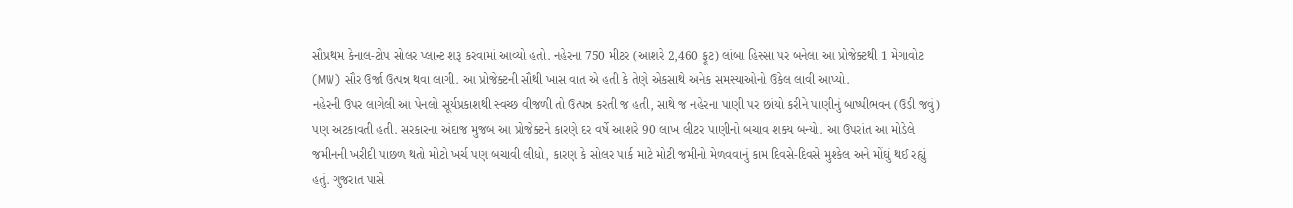સૌપ્રથમ કેનાલ-ટોપ સોલર પ્લાન્ટ શરૂ કરવામાં આવ્યો હતો. નહેરના 750 મીટર (આશરે 2,460 ફૂટ) લાંબા હિસ્સા પર બનેલા આ પ્રોજેક્ટથી 1 મેગાવોટ (MW) સૌર ઉર્જા ઉત્પન્ન થવા લાગી. આ પ્રોજેક્ટની સૌથી ખાસ વાત એ હતી કે તેણે એકસાથે અનેક સમસ્યાઓનો ઉકેલ લાવી આપ્યો.
નહેરની ઉપર લાગેલી આ પેનલો સૂર્યપ્રકાશથી સ્વચ્છ વીજળી તો ઉત્પન્ન કરતી જ હતી, સાથે જ નહેરના પાણી પર છાંયો કરીને પાણીનું બાષ્પીભવન (ઉડી જવું) પણ અટકાવતી હતી. સરકારના અંદાજ મુજબ આ પ્રોજેક્ટને કારણે દર વર્ષે આશરે 90 લાખ લીટર પાણીનો બચાવ શક્ય બન્યો. આ ઉપરાંત આ મોડેલે જમીનની ખરીદી પાછળ થતો મોટો ખર્ચ પણ બચાવી લીધો, કારણ કે સોલર પાર્ક માટે મોટી જમીનો મેળવવાનું કામ દિવસે-દિવસે મુશ્કેલ અને મોંઘું થઈ રહ્યું હતું. ગુજરાત પાસે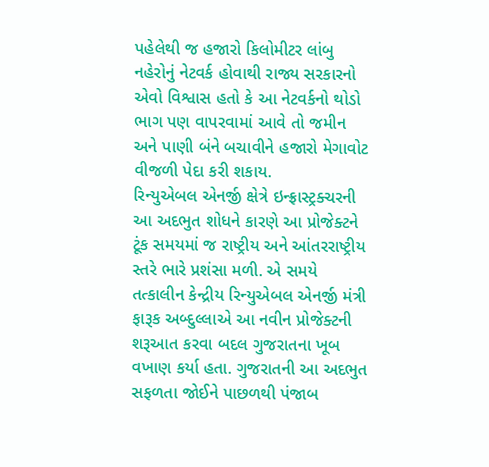પહેલેથી જ હજારો કિલોમીટર લાંબુ નહેરોનું નેટવર્ક હોવાથી રાજ્ય સરકારનો એવો વિશ્વાસ હતો કે આ નેટવર્કનો થોડો ભાગ પણ વાપરવામાં આવે તો જમીન અને પાણી બંને બચાવીને હજારો મેગાવોટ વીજળી પેદા કરી શકાય.
રિન્યુએબલ એનર્જી ક્ષેત્રે ઇન્ફ્રાસ્ટ્રક્ચરની આ અદભુત શોધને કારણે આ પ્રોજેક્ટને ટૂંક સમયમાં જ રાષ્ટ્રીય અને આંતરરાષ્ટ્રીય સ્તરે ભારે પ્રશંસા મળી. એ સમયે તત્કાલીન કેન્દ્રીય રિન્યુએબલ એનર્જી મંત્રી ફારૂક અબ્દુલ્લાએ આ નવીન પ્રોજેક્ટની શરૂઆત કરવા બદલ ગુજરાતના ખૂબ વખાણ કર્યા હતા. ગુજરાતની આ અદભુત સફળતા જોઈને પાછળથી પંજાબ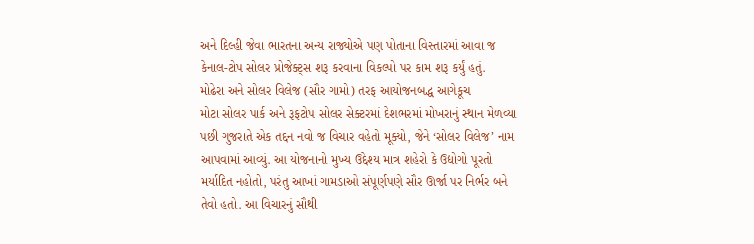અને દિલ્હી જેવા ભારતના અન્ય રાજ્યોએ પણ પોતાના વિસ્તારમાં આવા જ કેનાલ-ટોપ સોલર પ્રોજેક્ટ્સ શરૂ કરવાના વિકલ્પો પર કામ શરૂ કર્યું હતું.
મોઢેરા અને સોલર વિલેજ (સૌર ગામો) તરફ આયોજનબદ્ધ આગેકૂચ
મોટા સોલર પાર્ક અને રૂફટોપ સોલર સેક્ટરમાં દેશભરમાં મોખરાનું સ્થાન મેળવ્યા પછી ગુજરાતે એક તદ્દન નવો જ વિચાર વહેતો મૂક્યો, જેને ‘સોલર વિલેજ’ નામ આપવામાં આવ્યું. આ યોજનાનો મુખ્ય ઉદ્દેશ્ય માત્ર શહેરો કે ઉદ્યોગો પૂરતો મર્યાદિત નહોતો, પરંતુ આખાં ગામડાઓ સંપૂર્ણપણે સૌર ઊર્જા પર નિર્ભર બને તેવો હતો. આ વિચારનું સૌથી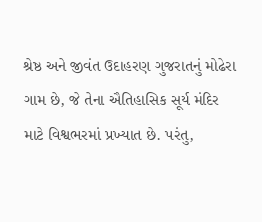શ્રેષ્ઠ અને જીવંત ઉદાહરણ ગુજરાતનું મોઢેરા ગામ છે, જે તેના ઐતિહાસિક સૂર્ય મંદિર માટે વિશ્વભરમાં પ્રખ્યાત છે. પરંતુ,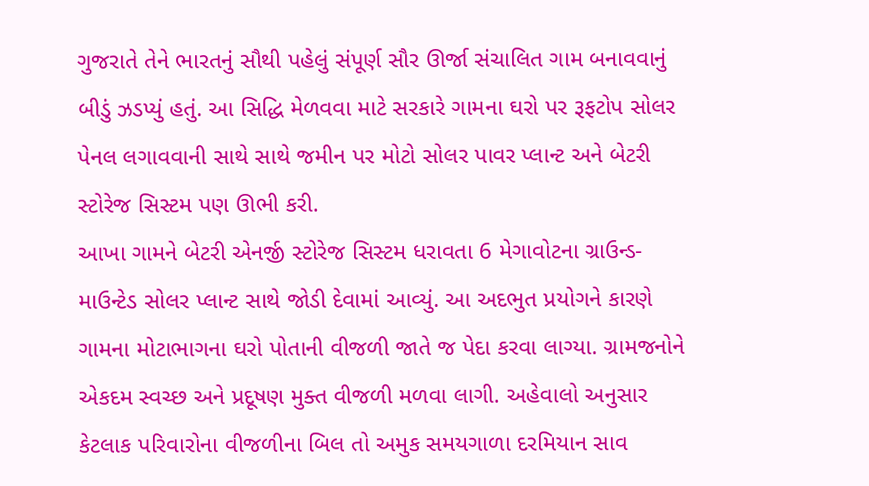ગુજરાતે તેને ભારતનું સૌથી પહેલું સંપૂર્ણ સૌર ઊર્જા સંચાલિત ગામ બનાવવાનું બીડું ઝડપ્યું હતું. આ સિદ્ધિ મેળવવા માટે સરકારે ગામના ઘરો પર રૂફટોપ સોલર પેનલ લગાવવાની સાથે સાથે જમીન પર મોટો સોલર પાવર પ્લાન્ટ અને બેટરી સ્ટોરેજ સિસ્ટમ પણ ઊભી કરી.
આખા ગામને બેટરી એનર્જી સ્ટોરેજ સિસ્ટમ ધરાવતા 6 મેગાવોટના ગ્રાઉન્ડ-માઉન્ટેડ સોલર પ્લાન્ટ સાથે જોડી દેવામાં આવ્યું. આ અદભુત પ્રયોગને કારણે ગામના મોટાભાગના ઘરો પોતાની વીજળી જાતે જ પેદા કરવા લાગ્યા. ગ્રામજનોને એકદમ સ્વચ્છ અને પ્રદૂષણ મુક્ત વીજળી મળવા લાગી. અહેવાલો અનુસાર કેટલાક પરિવારોના વીજળીના બિલ તો અમુક સમયગાળા દરમિયાન સાવ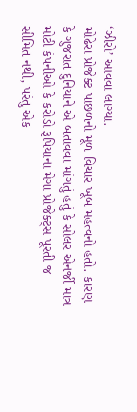‘ઝીરો’ આવવા લાગ્યા.
મોઢેરા પ્રોજેક્ટ પાછળનો મૂળ વિચાર ખૂબ મહત્વનો હતો. કારણ કે ગુજરાત દુનિયાને એ બતાવવા માંગતું હતું કે સોલર એનર્જી માત્ર મોટી કંપનીઓ કે કરોડો રૂપિયાના મેગા પ્રોજેક્ટ્સ પૂરતી જ સીમિત નથી, પરંતુ એક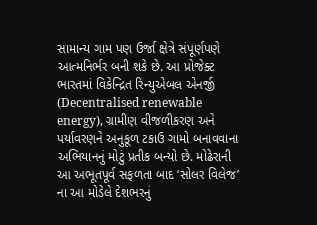સામાન્ય ગામ પણ ઉર્જા ક્ષેત્રે સંપૂર્ણપણે આત્મનિર્ભર બની શકે છે. આ પ્રોજેક્ટ ભારતમાં વિકેન્દ્રિત રિન્યુએબલ એનર્જી (Decentralised renewable energy), ગ્રામીણ વીજળીકરણ અને પર્યાવરણને અનુકૂળ ટકાઉ ગામો બનાવવાના અભિયાનનું મોટું પ્રતીક બન્યો છે. મોઢેરાની આ અભૂતપૂર્વ સફળતા બાદ ‘સોલર વિલેજ’ ના આ મોડેલે દેશભરનું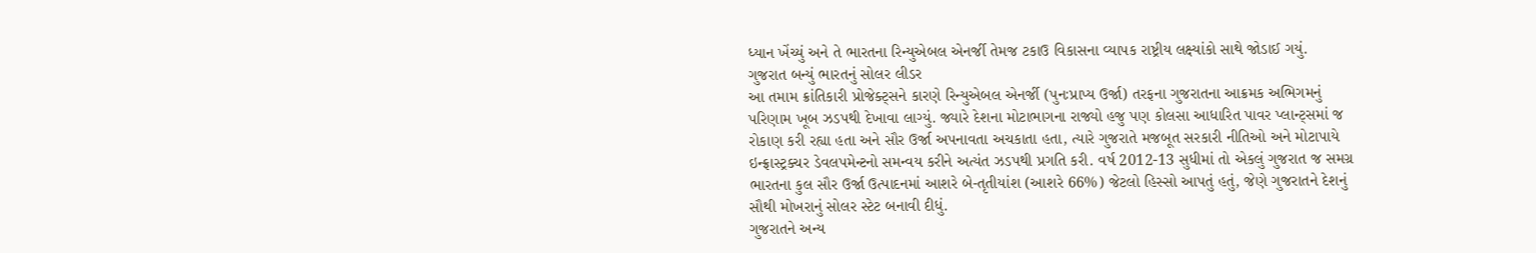ધ્યાન ખેંચ્યું અને તે ભારતના રિન્યુએબલ એનર્જી તેમજ ટકાઉ વિકાસના વ્યાપક રાષ્ટ્રીય લક્ષ્યાંકો સાથે જોડાઈ ગયું.
ગુજરાત બન્યું ભારતનું સોલર લીડર
આ તમામ ક્રાંતિકારી પ્રોજેક્ટ્સને કારણે રિન્યુએબલ એનર્જી (પુનઃપ્રાપ્ય ઉર્જા) તરફના ગુજરાતના આક્રમક અભિગમનું પરિણામ ખૂબ ઝડપથી દેખાવા લાગ્યું. જ્યારે દેશના મોટાભાગના રાજ્યો હજુ પણ કોલસા આધારિત પાવર પ્લાન્ટ્સમાં જ રોકાણ કરી રહ્યા હતા અને સૌર ઉર્જા અપનાવતા અચકાતા હતા, ત્યારે ગુજરાતે મજબૂત સરકારી નીતિઓ અને મોટાપાયે ઇન્ફ્રાસ્ટ્રક્ચર ડેવલપમેન્ટનો સમન્વય કરીને અત્યંત ઝડપથી પ્રગતિ કરી. વર્ષ 2012-13 સુધીમાં તો એકલું ગુજરાત જ સમગ્ર ભારતના કુલ સૌર ઉર્જા ઉત્પાદનમાં આશરે બે-તૃતીયાંશ (આશરે 66%) જેટલો હિસ્સો આપતું હતું, જેણે ગુજરાતને દેશનું સૌથી મોખરાનું સોલર સ્ટેટ બનાવી દીધું.
ગુજરાતને અન્ય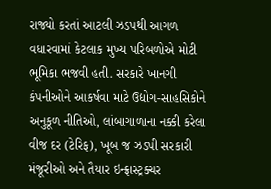રાજ્યો કરતાં આટલી ઝડપથી આગળ વધારવામાં કેટલાક મુખ્ય પરિબળોએ મોટી ભૂમિકા ભજવી હતી. સરકારે ખાનગી કંપનીઓને આકર્ષવા માટે ઉદ્યોગ-સાહસિકોને અનુકૂળ નીતિઓ, લાંબાગાળાના નક્કી કરેલા વીજ દર (ટેરિફ), ખૂબ જ ઝડપી સરકારી મંજૂરીઓ અને તૈયાર ઇન્ફ્રાસ્ટ્રક્ચર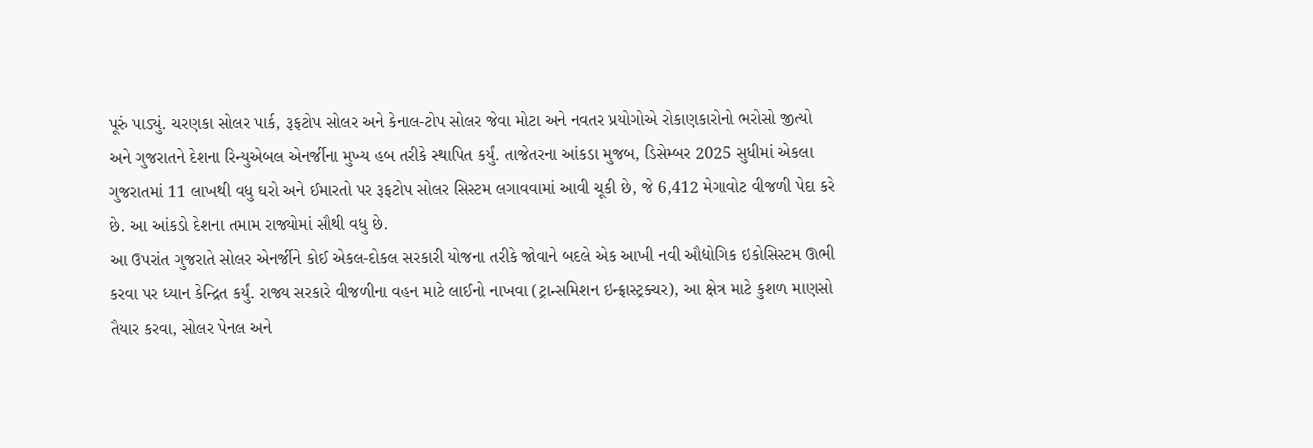પૂરું પાડ્યું. ચરણકા સોલર પાર્ક, રૂફટોપ સોલર અને કેનાલ-ટોપ સોલર જેવા મોટા અને નવતર પ્રયોગોએ રોકાણકારોનો ભરોસો જીત્યો અને ગુજરાતને દેશના રિન્યુએબલ એનર્જીના મુખ્ય હબ તરીકે સ્થાપિત કર્યું. તાજેતરના આંકડા મુજબ, ડિસેમ્બર 2025 સુધીમાં એકલા ગુજરાતમાં 11 લાખથી વધુ ઘરો અને ઈમારતો પર રૂફટોપ સોલર સિસ્ટમ લગાવવામાં આવી ચૂકી છે, જે 6,412 મેગાવોટ વીજળી પેદા કરે છે. આ આંકડો દેશના તમામ રાજ્યોમાં સૌથી વધુ છે.
આ ઉપરાંત ગુજરાતે સોલર એનર્જીને કોઈ એકલ-દોકલ સરકારી યોજના તરીકે જોવાને બદલે એક આખી નવી ઔદ્યોગિક ઇકોસિસ્ટમ ઊભી કરવા પર ધ્યાન કેન્દ્રિત કર્યું. રાજ્ય સરકારે વીજળીના વહન માટે લાઈનો નાખવા (ટ્રાન્સમિશન ઇન્ફ્રાસ્ટ્રક્ચર), આ ક્ષેત્ર માટે કુશળ માણસો તૈયાર કરવા, સોલર પેનલ અને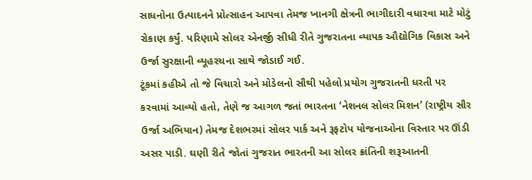સાધનોના ઉત્પાદનને પ્રોત્સાહન આપવા તેમજ ખાનગી ક્ષેત્રની ભાગીદારી વધારવા માટે મોટું રોકાણ કર્યું. પરિણામે સોલર એનર્જી સીધી રીતે ગુજરાતના વ્યાપક ઔદ્યોગિક વિકાસ અને ઉર્જા સુરક્ષાની વ્યૂહરચના સાથે જોડાઈ ગઈ.
ટૂંકમાં કહીએ તો જે વિચારો અને મોડેલનો સૌથી પહેલો પ્રયોગ ગુજરાતની ધરતી પર કરવામાં આવ્યો હતો, તેણે જ આગળ જતાં ભારતના ‘નેશનલ સોલર મિશન’ (રાષ્ટ્રીય સૌર ઉર્જા અભિયાન) તેમજ દેશભરમાં સોલર પાર્ક અને રૂફટોપ યોજનાઓના વિસ્તાર પર ઊંડી અસર પાડી. ઘણી રીતે જોતાં ગુજરાત ભારતની આ સોલર ક્રાંતિની શરૂઆતની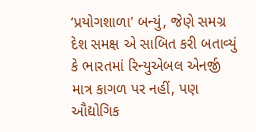‘પ્રયોગશાળા’ બન્યું, જેણે સમગ્ર દેશ સમક્ષ એ સાબિત કરી બતાવ્યું કે ભારતમાં રિન્યુએબલ એનર્જી માત્ર કાગળ પર નહીં, પણ ઔદ્યોગિક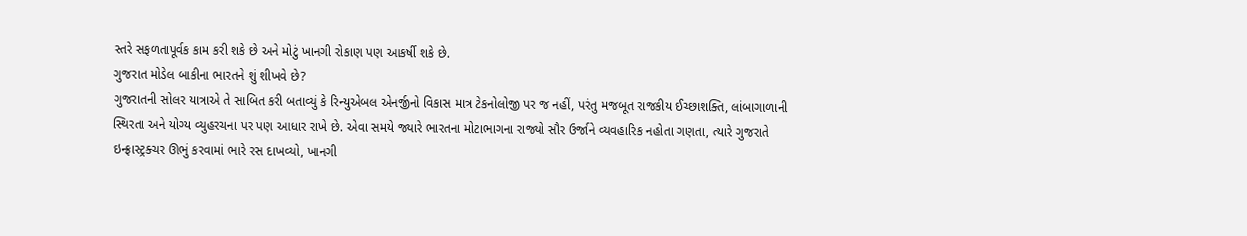સ્તરે સફળતાપૂર્વક કામ કરી શકે છે અને મોટું ખાનગી રોકાણ પણ આકર્ષી શકે છે.
ગુજરાત મોડેલ બાકીના ભારતને શું શીખવે છે?
ગુજરાતની સોલર યાત્રાએ તે સાબિત કરી બતાવ્યું કે રિન્યુએબલ એનર્જીનો વિકાસ માત્ર ટેકનોલોજી પર જ નહીં, પરંતુ મજબૂત રાજકીય ઈચ્છાશક્તિ, લાંબાગાળાની સ્થિરતા અને યોગ્ય વ્યુહરચના પર પણ આધાર રાખે છે. એવા સમયે જ્યારે ભારતના મોટાભાગના રાજ્યો સૌર ઉર્જાને વ્યવહારિક નહોતા ગણતા, ત્યારે ગુજરાતે ઇન્ફ્રાસ્ટ્રક્ચર ઊભું કરવામાં ભારે રસ દાખવ્યો, ખાનગી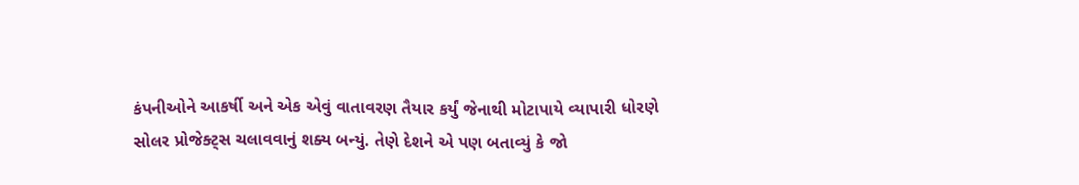કંપનીઓને આકર્ષી અને એક એવું વાતાવરણ તૈયાર કર્યું જેનાથી મોટાપાયે વ્યાપારી ધોરણે સોલર પ્રોજેક્ટ્સ ચલાવવાનું શક્ય બન્યું. તેણે દેશને એ પણ બતાવ્યું કે જો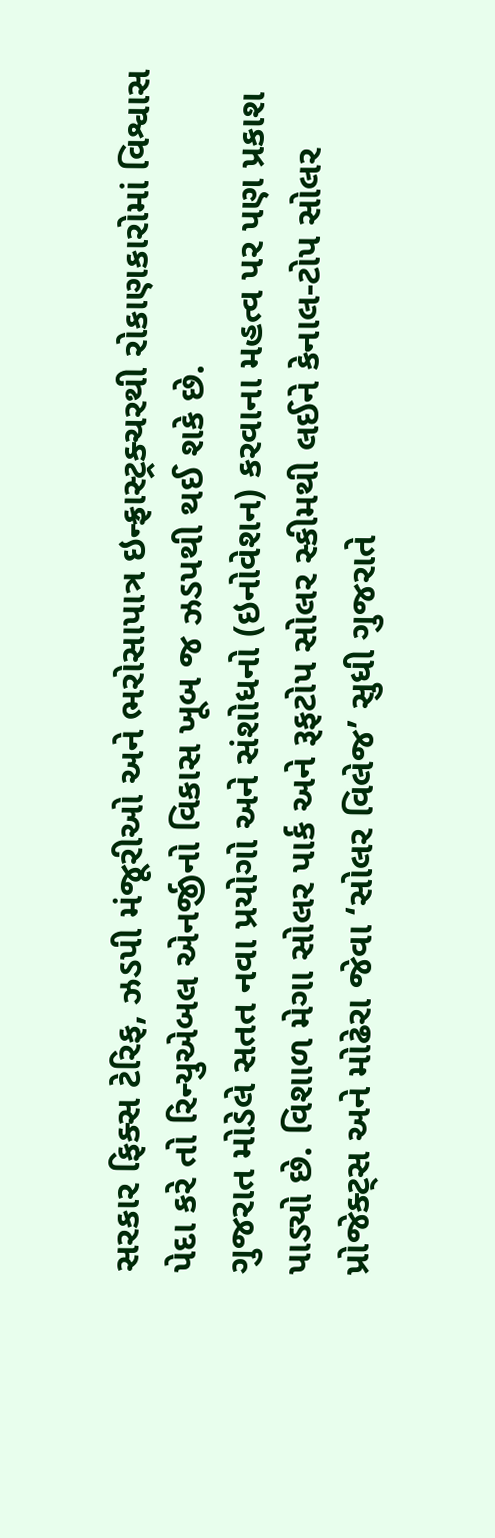સરકાર ફિક્સ ટેરિફ, ઝડપી મંજૂરીઓ અને ભરોસાપાત્ર ઇન્ફ્રાસ્ટ્રક્ચરથી રોકાણકારોમાં વિશ્વાસ પેદા કરે તો રિન્યુએબલ એનર્જીનો વિકાસ ખૂબ જ ઝડપથી થઈ શકે છે.
ગુજરાત મોડેલે સતત નવા પ્રયોગો અને સંશોધનો (ઇનોવેશન) કરવાના મહત્વ પર પણ પ્રકાશ પાડ્યો છે. વિશાળ મેગા સોલર પાર્ક અને રૂફટોપ સોલર સ્કીમથી લઈને કેનાલ-ટોપ સોલર પ્રોજેક્ટ્સ અને મોઢેરા જેવા ‘સોલર વિલેજ’ સુધી ગુજરાતે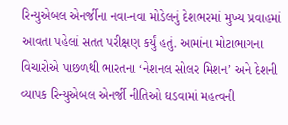રિન્યુએબલ એનર્જીના નવા-નવા મોડેલનું દેશભરમાં મુખ્ય પ્રવાહમાં આવતા પહેલાં સતત પરીક્ષણ કર્યું હતું. આમાંના મોટાભાગના વિચારોએ પાછળથી ભારતના ‘નેશનલ સોલર મિશન’ અને દેશની વ્યાપક રિન્યુએબલ એનર્જી નીતિઓ ઘડવામાં મહત્વની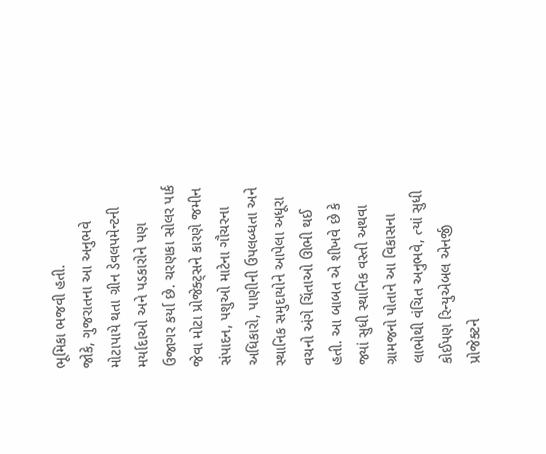ભૂમિકા ભજવી હતી.
જોકે, ગુજરાતના આ અનુભવે મોટાપાયે થતા ગ્રીન ડેવલપમેન્ટની મર્યાદાઓ અને પડકારોને પણ ઉજાગર કર્યા છે. ચરણકા સોલર પાર્ક જેવા મોટા પ્રોજેક્ટ્સને કારણે જમીન સંપાદન, પશુઓ માટેના ગૌચરના અધિકારો, પાણીની ઉપલબ્ધતા અને સ્થાનિક સમુદાયોને આપેલા અધૂરા વચનો અંગે ચિંતાઓ ઊભી થઈ હતી. આ બાબત એ શીખવે છે કે જ્યાં સુધી સ્થાનિક વસ્તી અથવા ગ્રામજનો પોતાને આ વિકાસના લાભોથી વંચિત અનુભવે, ત્યાં સુધી કોઈપણ રિન્યુએબલ એનર્જી પ્રોજેક્ટને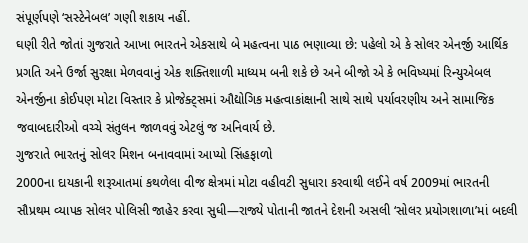સંપૂર્ણપણે ‘સસ્ટેનેબલ’ ગણી શકાય નહીં.
ઘણી રીતે જોતાં ગુજરાતે આખા ભારતને એકસાથે બે મહત્વના પાઠ ભણાવ્યા છે: પહેલો એ કે સોલર એનર્જી આર્થિક પ્રગતિ અને ઉર્જા સુરક્ષા મેળવવાનું એક શક્તિશાળી માધ્યમ બની શકે છે અને બીજો એ કે ભવિષ્યમાં રિન્યુએબલ એનર્જીના કોઈપણ મોટા વિસ્તાર કે પ્રોજેક્ટ્સમાં ઔદ્યોગિક મહત્વાકાંક્ષાની સાથે સાથે પર્યાવરણીય અને સામાજિક જવાબદારીઓ વચ્ચે સંતુલન જાળવવું એટલું જ અનિવાર્ય છે.
ગુજરાતે ભારતનું સોલર મિશન બનાવવામાં આપ્યો સિંહફાળો
2000ના દાયકાની શરૂઆતમાં કથળેલા વીજ ક્ષેત્રમાં મોટા વહીવટી સુધારા કરવાથી લઈને વર્ષ 2009માં ભારતની સૌપ્રથમ વ્યાપક સોલર પોલિસી જાહેર કરવા સુધી—રાજ્યે પોતાની જાતને દેશની અસલી ‘સોલર પ્રયોગશાળા’માં બદલી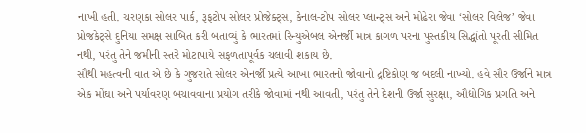નાખી હતી. ચરણકા સોલર પાર્ક, રૂફટોપ સોલર પ્રોજેક્ટ્સ, કેનાલ-ટોપ સોલર પ્લાન્ટ્સ અને મોઢેરા જેવા ‘સોલર વિલેજ’ જેવા પ્રોજકેટ્સે દુનિયા સમક્ષ સાબિત કરી બતાવ્યું કે ભારતમાં રિન્યુએબલ એનર્જી માત્ર કાગળ પરના પુસ્તકીય સિદ્ધાંતો પૂરતી સીમિત નથી, પરંતુ તેને જમીની સ્તરે મોટાપાયે સફળતાપૂર્વક ચલાવી શકાય છે.
સૌથી મહત્વની વાત એ છે કે ગુજરાતે સોલર એનર્જી પ્રત્યે આખા ભારતનો જોવાનો દ્રષ્ટિકોણ જ બદલી નાખ્યો. હવે સૌર ઉર્જાને માત્ર એક મોંઘા અને પર્યાવરણ બચાવવાના પ્રયોગ તરીકે જોવામાં નથી આવતી, પરંતુ તેને દેશની ઉર્જા સુરક્ષા, ઔદ્યોગિક પ્રગતિ અને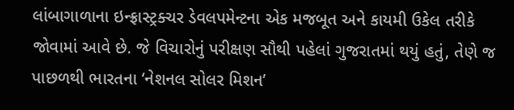લાંબાગાળાના ઇન્ફ્રાસ્ટ્રક્ચર ડેવલપમેન્ટના એક મજબૂત અને કાયમી ઉકેલ તરીકે જોવામાં આવે છે. જે વિચારોનું પરીક્ષણ સૌથી પહેલાં ગુજરાતમાં થયું હતું, તેણે જ પાછળથી ભારતના ‘નેશનલ સોલર મિશન’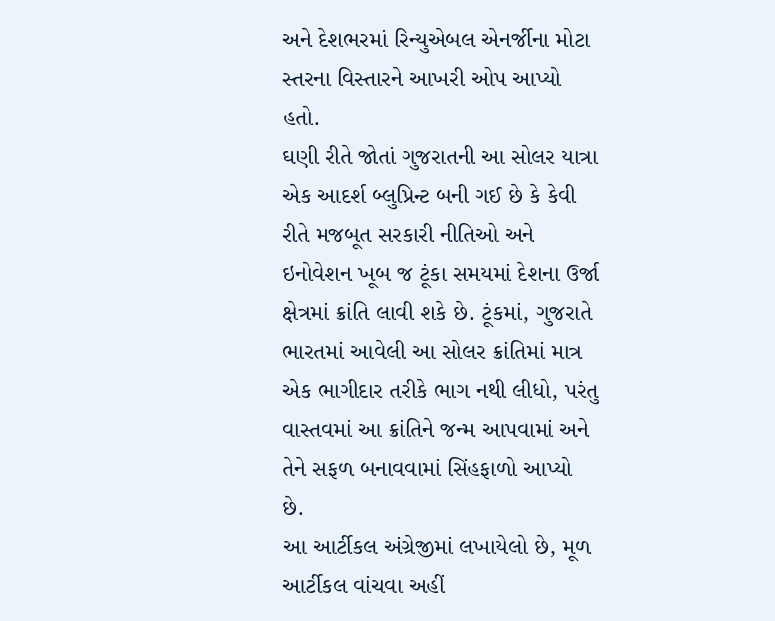અને દેશભરમાં રિન્યુએબલ એનર્જીના મોટા સ્તરના વિસ્તારને આખરી ઓપ આપ્યો હતો.
ઘણી રીતે જોતાં ગુજરાતની આ સોલર યાત્રા એક આદર્શ બ્લુપ્રિન્ટ બની ગઈ છે કે કેવી રીતે મજબૂત સરકારી નીતિઓ અને ઇનોવેશન ખૂબ જ ટૂંકા સમયમાં દેશના ઉર્જા ક્ષેત્રમાં ક્રાંતિ લાવી શકે છે. ટૂંકમાં, ગુજરાતે ભારતમાં આવેલી આ સોલર ક્રાંતિમાં માત્ર એક ભાગીદાર તરીકે ભાગ નથી લીધો, પરંતુ વાસ્તવમાં આ ક્રાંતિને જન્મ આપવામાં અને તેને સફળ બનાવવામાં સિંહફાળો આપ્યો છે.
આ આર્ટીકલ અંગ્રેજીમાં લખાયેલો છે, મૂળ આર્ટીકલ વાંચવા અહીં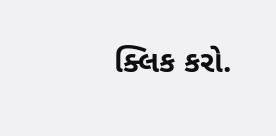ક્લિક કરો.